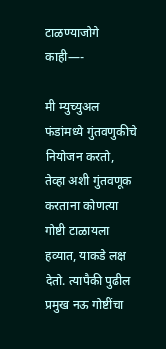टाळण्याजोगे काही—-

मी म्युच्युअल फंडांमध्ये गुंतवणुकीचे नियोजन करतो, तेव्हा अशी गुंतवणूक करताना कोणत्या गोष्टी टाळायला हव्यात, याकडे लक्ष देतो. त्यापैकी पुढील प्रमुख नऊ गोष्टींचा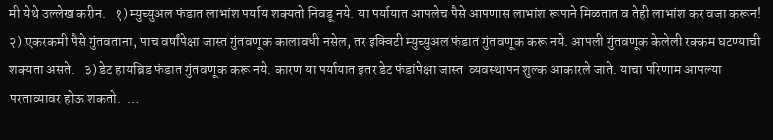मी येथे उल्लेख करीन.   १) म्युच्युअल फंडात लाभांश पर्याय शक्‍यतो निवडू नये. या पर्यायात आपलेच पैसे आपणास लाभांश रूपाने मिळतात व तेही लाभांश कर वजा करून!   २) एकरकमी पैसे गुंतवताना, पाच वर्षांपेक्षा जास्त गुंतवणूक कालावधी नसेल, तर इक्विटी म्युच्युअल फंडात गुंतवणूक करू नये. आपली गुंतवणूक केलेली रक्कम घटण्याची शक्‍यता असते.   ३) डेट हायब्रिड फंडात गुंतवणूक करू नये. कारण या पर्यायात इतर डेट फंडांपेक्षा जास्त  व्यवस्थापन शुल्क आकारले जाते. याचा परिणाम आपल्या परताव्यावर होऊ शकतो.  …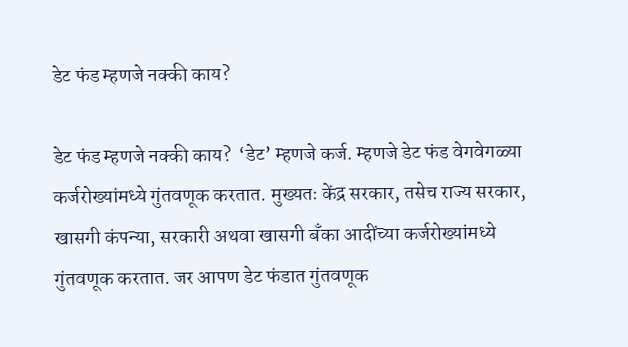डेट फंड म्हणजे नक्की काय?

डेट फंड म्हणजे नक्की काय?  ‘डेट’ म्हणजे कर्ज. म्हणजे डेट फंड वेगवेगळ्या कर्जरोख्यांमध्ये गुंतवणूक करतात. मुख्यतः केंद्र सरकार, तसेच राज्य सरकार, खासगी कंपन्या, सरकारी अथवा खासगी बॅंका आदींच्या कर्जरोख्यांमध्ये गुंतवणूक करतात. जर आपण डेट फंडात गुंतवणूक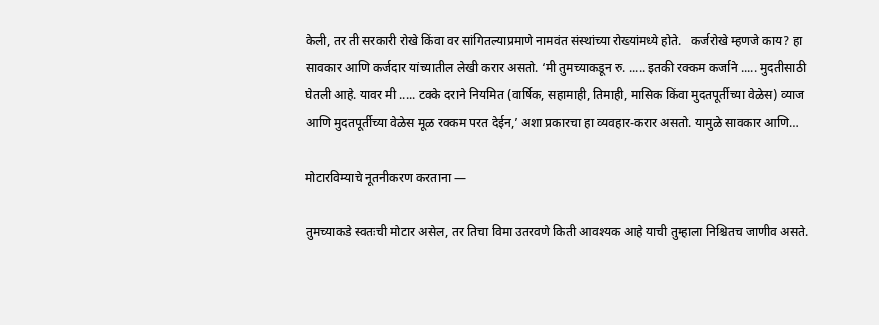केली, तर ती सरकारी रोखे किंवा वर सांगितल्याप्रमाणे नामवंत संस्थांच्या रोख्यांमध्ये होते.   कर्जरोखे म्हणजे काय? हा सावकार आणि कर्जदार यांच्यातील लेखी करार असतो. ‘मी तुमच्याकडून रु. ..... इतकी रक्कम कर्जाने ..... मुदतीसाठी घेतली आहे. यावर मी ..... टक्के दराने नियमित (वार्षिक, सहामाही, तिमाही, मासिक किंवा मुदतपूर्तीच्या वेळेस) व्याज आणि मुदतपूर्तीच्या वेळेस मूळ रक्कम परत देईन,’ अशा प्रकारचा हा व्यवहार-करार असतो. यामुळे सावकार आणि…

मोटारविम्याचे नूतनीकरण करताना —

तुमच्याकडे स्वतःची मोटार असेल, तर तिचा विमा उतरवणे किती आवश्यक आहे याची तुम्हाला निश्चितच जाणीव असते.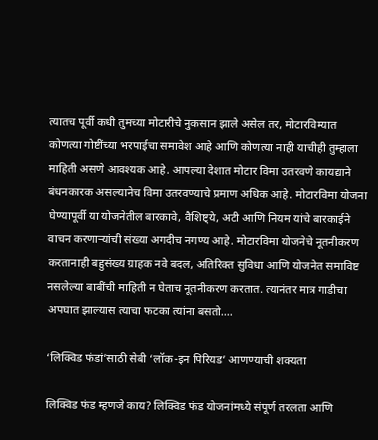त्यातच पूर्वी कधी तुमच्या मोटारीचे नुकसान झाले असेल तर, मोटारविम्यात कोणत्या गोष्टींच्या भरपाईचा समावेश आहे आणि कोणत्या नाही याचीही तुम्हाला माहिती असणे आवश्यक आहे. आपल्या देशात मोटार विमा उतरवणे कायद्याने बंधनकारक असल्यानेच विमा उतरवण्याचे प्रमाण अधिक आहे. मोटारविमा योजना घेण्यापूर्वी या योजनेतील बारकावे, वैशिष्ट्ये, अटी आणि नियम यांचे बारकाईने वाचन करणाऱ्यांची संख्या अगदीच नगण्य आहे. मोटारविमा योजनेचे नूतनीकरण करतानाही बहुसंख्य ग्राहक नवे बदल, अतिरिक्त सुविधा आणि योजनेत समाविष्ट नसलेल्या बाबींची माहिती न घेताच नूतनीकरण करतात. त्यानंतर मात्र गाडीचा अपघात झाल्यास त्याचा फटका त्यांना बसतो.…

‘लिक्विड फंडां’साठी सेबी ‘लॉक-इन पिरियड’ आणण्याची शक्यता

लिक्विड फंड म्हणजे काय? लिक्विड फंड योजनांमध्ये संपूर्ण तरलता आणि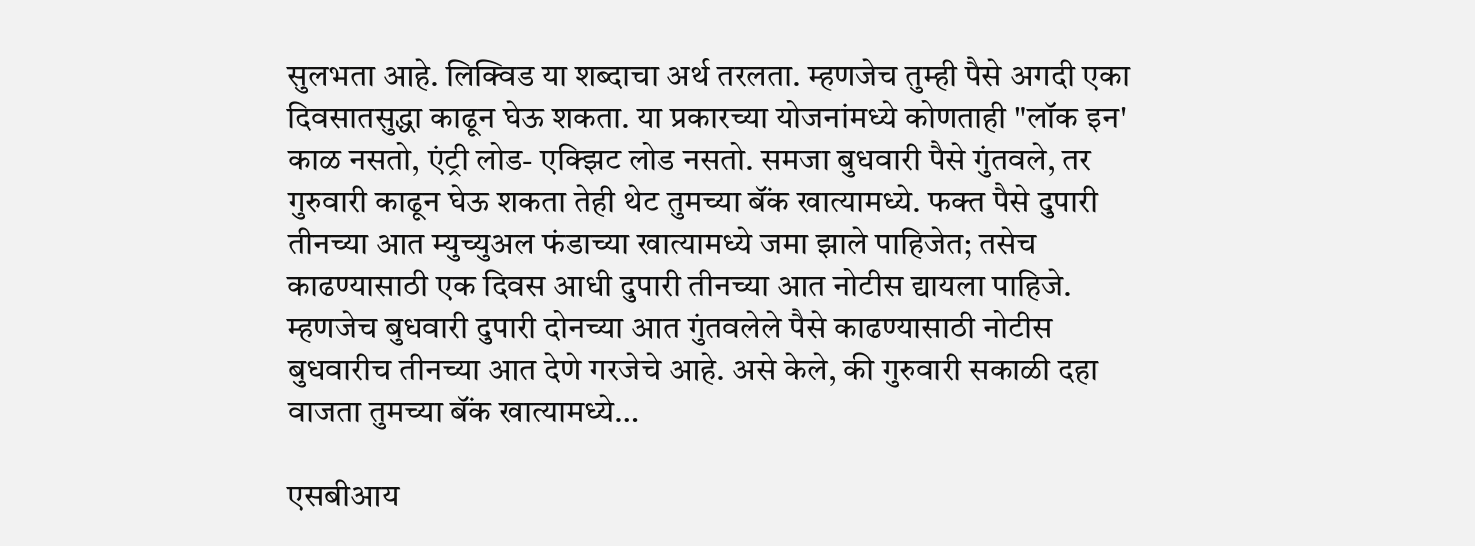सुलभता आहे. लिक्विड या शब्दाचा अर्थ तरलता. म्हणजेच तुम्ही पैसे अगदी एका दिवसातसुद्धा काढून घेऊ शकता. या प्रकारच्या योजनांमध्ये कोणताही "लॉक इन' काळ नसतो, एंट्री लोड- एक्‍झिट लोड नसतो. समजा बुधवारी पैसे गुंतवले, तर गुरुवारी काढून घेऊ शकता तेही थेट तुमच्या बॅंक खात्यामध्ये. फक्त पैसे दुपारी तीनच्या आत म्युच्युअल फंडाच्या खात्यामध्ये जमा झाले पाहिजेत; तसेच काढण्यासाठी एक दिवस आधी दुपारी तीनच्या आत नोटीस द्यायला पाहिजे. म्हणजेच बुधवारी दुपारी दोनच्या आत गुंतवलेले पैसे काढण्यासाठी नोटीस बुधवारीच तीनच्या आत देणे गरजेचे आहे. असे केले, की गुरुवारी सकाळी दहा वाजता तुमच्या बॅंक खात्यामध्ये…

एसबीआय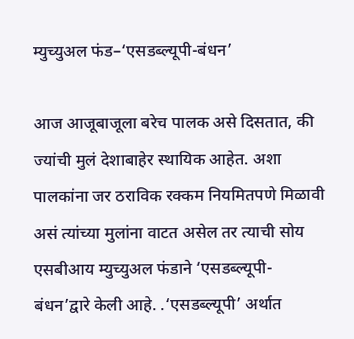म्युच्युअल फंड–‘एसडब्ल्यूपी-बंधन’

आज आजूबाजूला बरेच पालक असे दिसतात, की ज्यांची मुलं देशाबाहेर स्थायिक आहेत. अशा पालकांना जर ठराविक रक्कम नियमितपणे मिळावी असं त्यांच्या मुलांना वाटत असेल तर त्याची सोय एसबीआय म्युच्युअल फंडाने ‘एसडब्ल्यूपी-बंधन’द्वारे केली आहे. .‘एसडब्ल्यूपी’ अर्थात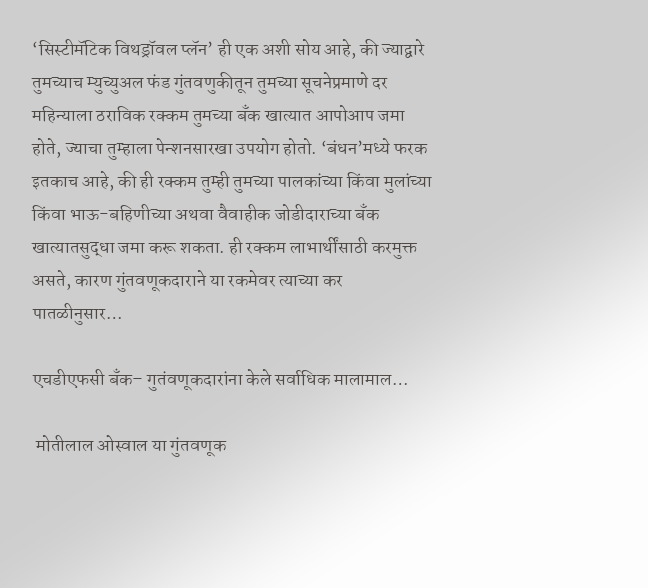‘सिस्टीमॅटिक विथड्रॉवल प्लॅन’ ही एक अशी सोय आहे, की ज्याद्वारे तुमच्याच म्युच्युअल फंड गुंतवणुकीतून तुमच्या सूचनेप्रमाणे दर महिन्याला ठराविक रक्कम तुमच्या बॅंक खात्यात आपोआप जमा होते, ज्याचा तुम्हाला पेन्शनसारखा उपयोग होतो. ‘बंधन’मध्ये फरक इतकाच आहे, की ही रक्कम तुम्ही तुमच्या पालकांच्या किंवा मुलांच्या किंवा भाऊ-बहिणीच्या अथवा वैवाहीक जोडीदाराच्या बॅंक खात्यातसुद्धा जमा करू शकता. ही रक्कम लाभार्थींसाठी करमुक्त असते, कारण गुंतवणूकदाराने या रकमेवर त्याच्या कर पातळीनुसार…

एचडीएफसी बॅंक– गुतंवणूकदारांना केले सर्वाधिक मालामाल…

 मोतीलाल ओस्वाल या गुंतवणूक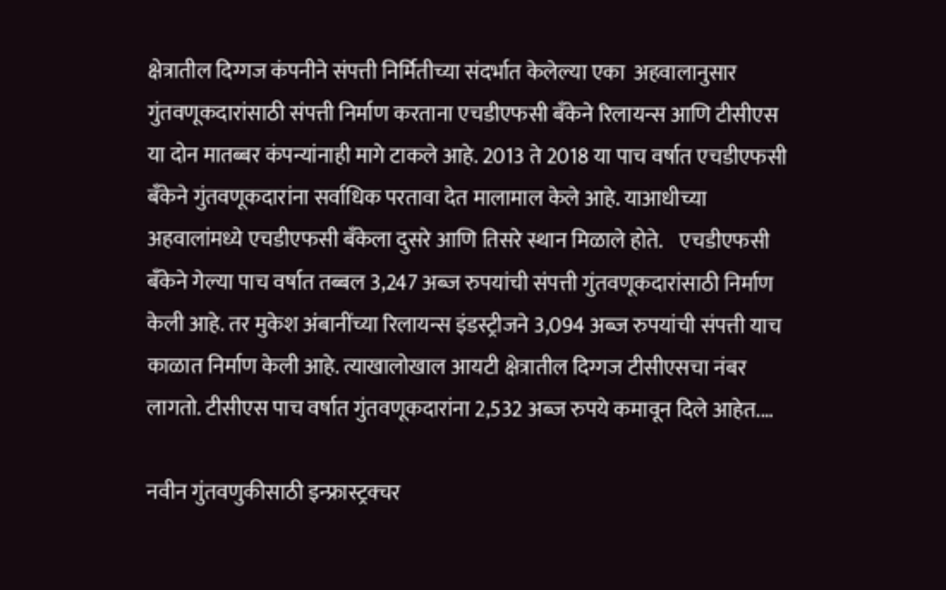क्षेत्रातील दिग्गज कंपनीने संपत्ती निर्मितीच्या संदर्भात केलेल्या एका  अहवालानुसार गुंतवणूकदारांसाठी संपत्ती निर्माण करताना एचडीएफसी बॅंकेने रिलायन्स आणि टीसीएस या दोन मातब्बर कंपन्यांनाही मागे टाकले आहे. 2013 ते 2018 या पाच वर्षात एचडीएफसी बॅंकेने गुंतवणूकदारांना सर्वाधिक परतावा देत मालामाल केले आहे. याआधीच्या अहवालांमध्ये एचडीएफसी बॅंकेला दुसरे आणि तिसरे स्थान मिळाले होते.    एचडीएफसी बॅंकेने गेल्या पाच वर्षात तब्बल 3,247 अब्ज रुपयांची संपत्ती गुंतवणूकदारांसाठी निर्माण केली आहे. तर मुकेश अंबानींच्या रिलायन्स इंडस्ट्रीजने 3,094 अब्ज रुपयांची संपत्ती याच काळात निर्माण केली आहे. त्याखालोखाल आयटी क्षेत्रातील दिग्गज टीसीएसचा नंबर लागतो. टीसीएस पाच वर्षात गुंतवणूकदारांना 2,532 अब्ज रुपये कमावून दिले आहेत.…

नवीन गुंतवणुकीसाठी इन्फ्रास्ट्रक्चर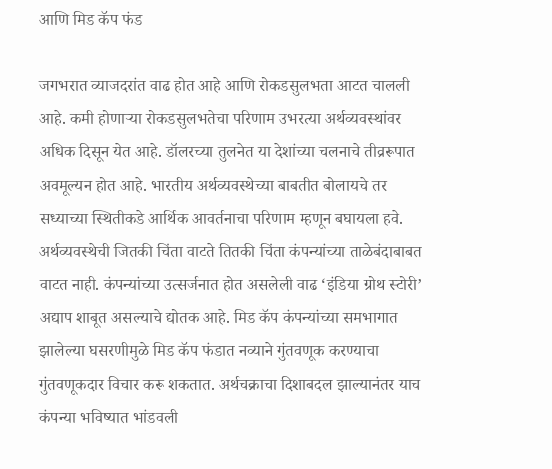आणि मिड कॅप फंड

जगभरात व्याजदरांत वाढ होत आहे आणि रोकडसुलभता आटत चालली आहे. कमी होणाऱ्या रोकडसुलभतेचा परिणाम उभरत्या अर्थव्यवस्थांवर अधिक दिसून येत आहे. डॉलरच्या तुलनेत या देशांच्या चलनाचे तीव्ररूपात अवमूल्यन होत आहे. भारतीय अर्थव्यवस्थेच्या बाबतीत बोलायचे तर सध्याच्या स्थितीकडे आर्थिक आवर्तनाचा परिणाम म्हणून बघायला हवे. अर्थव्यवस्थेची जितकी चिंता वाटते तितकी चिंता कंपन्यांच्या ताळेबंदाबाबत वाटत नाही. कंपन्यांच्या उत्सर्जनात होत असलेली वाढ ‘इंडिया ग्रोथ स्टोरी’ अद्याप शाबूत असल्याचे द्योतक आहे. मिड कॅप कंपन्यांच्या समभागात झालेल्या घसरणीमुळे मिड कॅप फंडात नव्याने गुंतवणूक करण्याचा गुंतवणूकदार विचार करू शकतात. अर्थचक्राचा दिशाबदल झाल्यानंतर याच कंपन्या भविष्यात भांडवली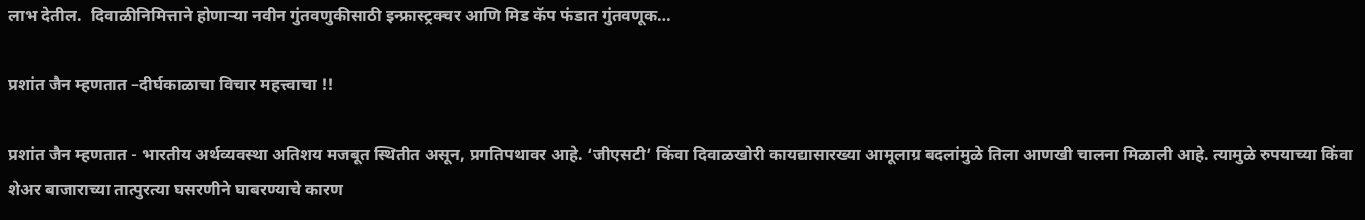लाभ देतील.  दिवाळीनिमित्ताने होणाऱ्या नवीन गुंतवणुकीसाठी इन्फ्रास्ट्रक्चर आणि मिड कॅप फंडात गुंतवणूक…

प्रशांत जैन म्हणतात –दीर्घकाळाचा विचार महत्त्वाचा !!

प्रशांत जैन म्हणतात - भारतीय अर्थव्यवस्था अतिशय मजबूत स्थितीत असून, प्रगतिपथावर आहे. ‘जीएसटी’ किंवा दिवाळखोरी कायद्यासारख्या आमूलाग्र बदलांमुळे तिला आणखी चालना मिळाली आहे. त्यामुळे रुपयाच्या किंवा शेअर बाजाराच्या तात्पुरत्या घसरणीने घाबरण्याचे कारण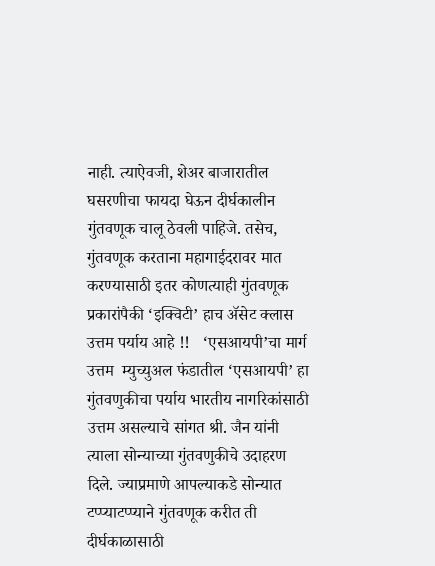नाही. त्याऐवजी, शेअर बाजारातील घसरणीचा फायदा घेऊन दीर्घकालीन गुंतवणूक चालू ठेवली पाहिजे. तसेच, गुंतवणूक करताना महागाईदरावर मात करण्यासाठी इतर कोणत्याही गुंतवणूक प्रकारांपैकी ‘इक्विटी’ हाच ॲसेट क्‍लास उत्तम पर्याय आहे !!   ‘एसआयपी’चा मार्ग उत्तम  म्युच्युअल फंडातील ‘एसआयपी’ हा गुंतवणुकीचा पर्याय भारतीय नागरिकांसाठी उत्तम असल्याचे सांगत श्री. जैन यांनी त्याला सोन्याच्या गुंतवणुकीचे उदाहरण दिले. ज्याप्रमाणे आपल्याकडे सोन्यात टप्प्याटप्प्याने गुंतवणूक करीत ती दीर्घकाळासाठी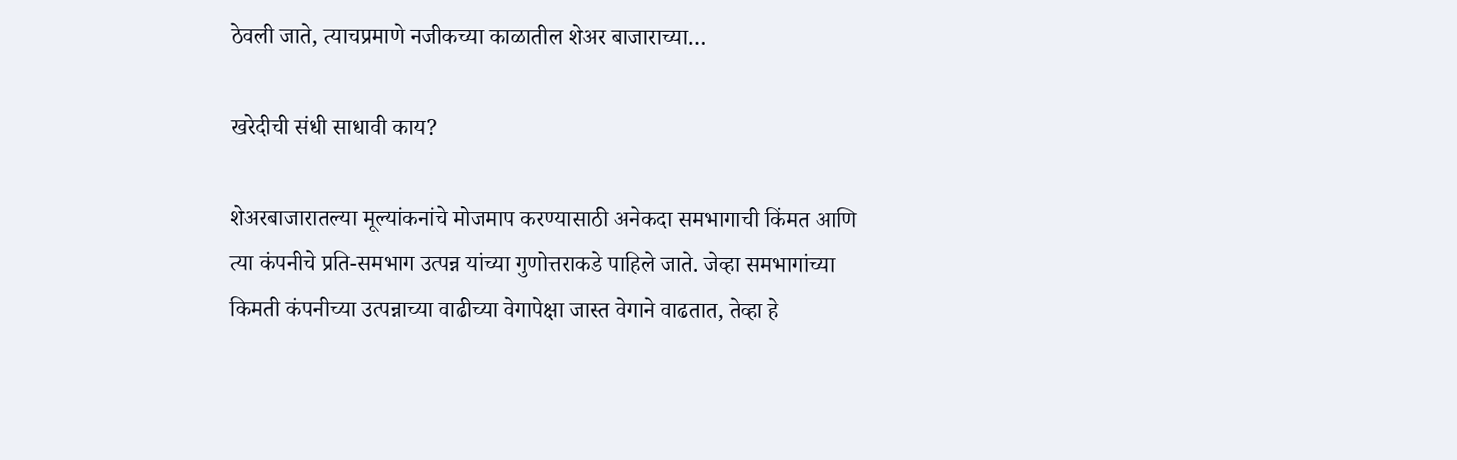ठेवली जाते, त्याचप्रमाणे नजीकच्या काळातील शेअर बाजाराच्या…

खरेदीची संधी साधावी काय?

शेअरबाजारातल्या मूल्यांकनांचे मोजमाप करण्यासाठी अनेकदा समभागाची किंमत आणि त्या कंपनीचे प्रति-समभाग उत्पन्न यांच्या गुणोत्तराकडे पाहिले जाते. जेव्हा समभागांच्या किमती कंपनीच्या उत्पन्नाच्या वाढीच्या वेगापेक्षा जास्त वेगाने वाढतात, तेव्हा हे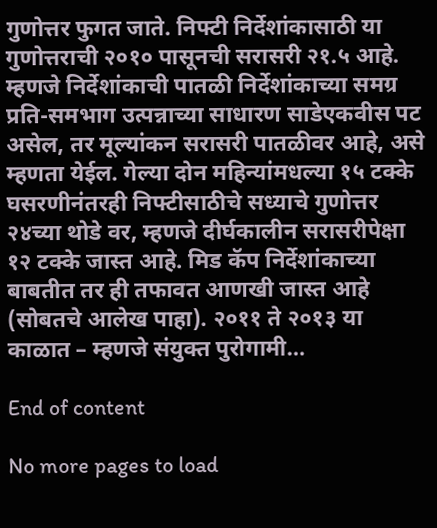गुणोत्तर फुगत जाते. निफ्टी निर्देशांकासाठी या गुणोत्तराची २०१० पासूनची सरासरी २१.५ आहे. म्हणजे निर्देशांकाची पातळी निर्देशांकाच्या समग्र प्रति-समभाग उत्पन्नाच्या साधारण साडेएकवीस पट असेल, तर मूल्यांकन सरासरी पातळीवर आहे, असे म्हणता येईल. गेल्या दोन महिन्यांमधल्या १५ टक्के घसरणीनंतरही निफ्टीसाठीचे सध्याचे गुणोत्तर २४च्या थोडे वर, म्हणजे दीर्घकालीन सरासरीपेक्षा १२ टक्के जास्त आहे. मिड कॅप निर्देशांकाच्या बाबतीत तर ही तफावत आणखी जास्त आहे (सोबतचे आलेख पाहा). २०११ ते २०१३ या काळात – म्हणजे संयुक्त पुरोगामी…

End of content

No more pages to load